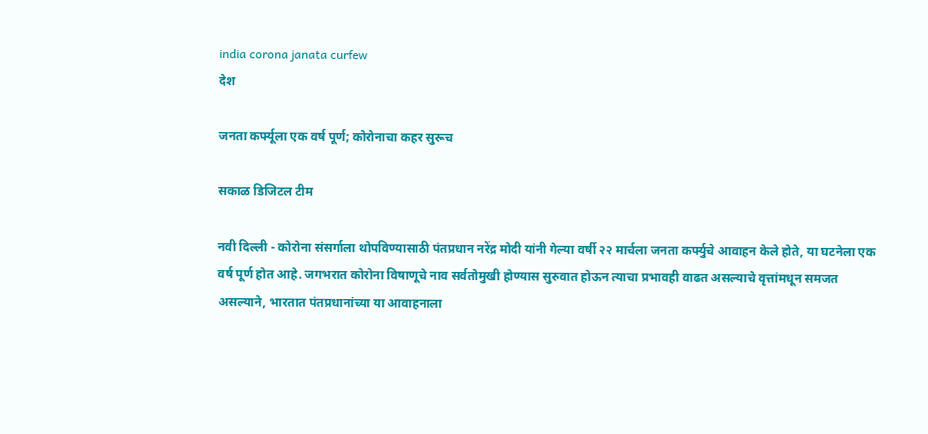india corona janata curfew
देश

जनता कर्फ्यूला एक वर्ष पूर्ण; कोरोनाचा कहर सुरूच

सकाळ डिजिटल टीम

नवी दिल्ली - कोरोना संसर्गाला थोपविण्यासाठी पंतप्रधान नरेंद्र मोदी यांनी गेल्या वर्षी २२ मार्चला जनता कर्फ्युचे आवाहन केले होते, या घटनेला एक वर्ष पूर्ण होत आहे. जगभरात कोरोना विषाणूचे नाव सर्वतोमुखी होण्यास सुरुवात होऊन त्याचा प्रभावही वाढत असल्याचे वृत्तांमधून समजत असल्याने, भारतात पंतप्रधानांच्या या आवाहनाला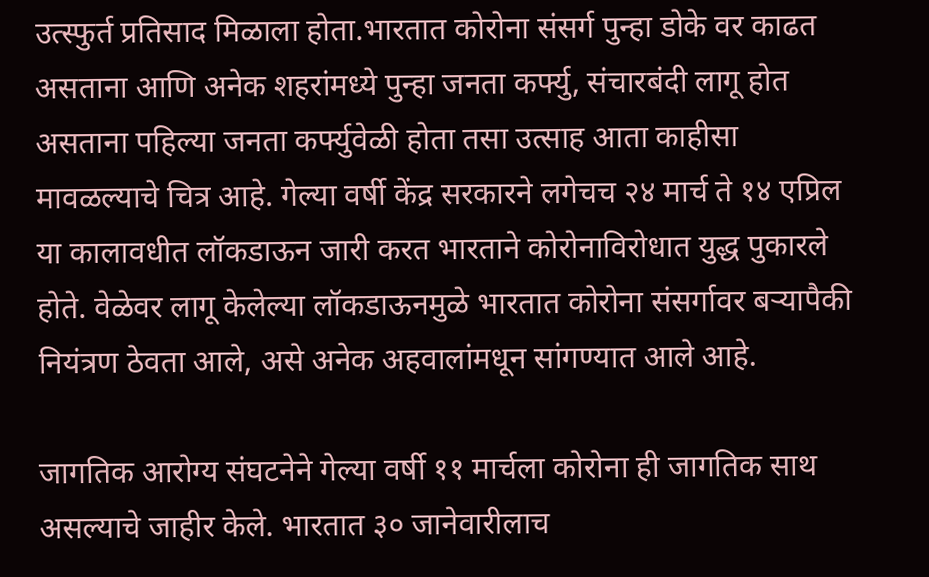उत्स्फुर्त प्रतिसाद मिळाला होता.भारतात कोरोना संसर्ग पुन्हा डोके वर काढत असताना आणि अनेक शहरांमध्ये पुन्हा जनता कर्फ्यु, संचारबंदी लागू होत असताना पहिल्या जनता कर्फ्युवेळी होता तसा उत्साह आता काहीसा मावळल्याचे चित्र आहे. गेल्या वर्षी केंद्र सरकारने लगेचच २४ मार्च ते १४ एप्रिल या कालावधीत लॉकडाऊन जारी करत भारताने कोरोनाविरोधात युद्ध पुकारले होते. वेळेवर लागू केलेल्या लॉकडाऊनमुळे भारतात कोरोना संसर्गावर बऱ्यापैकी नियंत्रण ठेवता आले, असे अनेक अहवालांमधून सांगण्यात आले आहे.

जागतिक आरोग्य संघटनेने गेल्या वर्षी ११ मार्चला कोरोना ही जागतिक साथ असल्याचे जाहीर केले. भारतात ३० जानेवारीलाच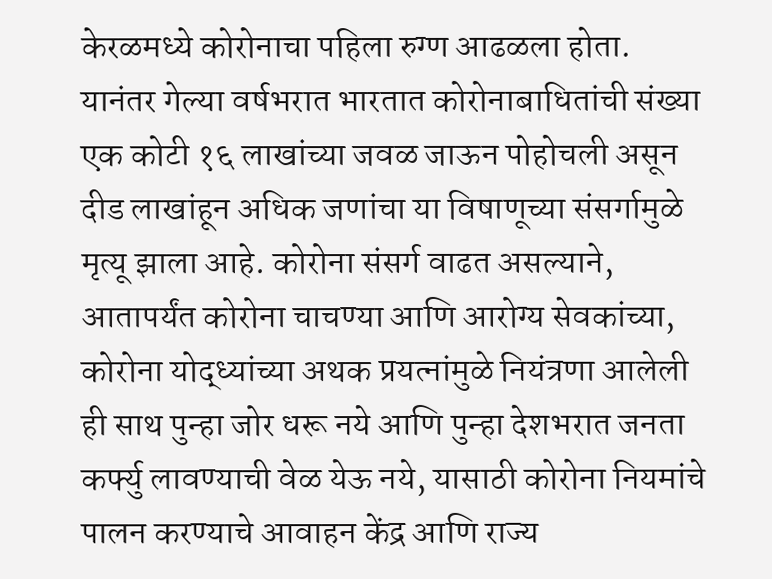केरळमध्ये कोरोनाचा पहिला रुग्ण आढळला होता. यानंतर गेल्या वर्षभरात भारतात कोरोनाबाधितांची संख्या एक कोटी १६ लाखांच्या जवळ जाऊन पोहोचली असून दीड लाखांहून अधिक जणांचा या विषाणूच्या संसर्गामुळे मृत्यू झाला आहे. कोरोना संसर्ग वाढत असल्याने, आतापर्यंत कोरोना चाचण्या आणि आरोग्य सेवकांच्या, कोरोना योद्ध्यांच्या अथक प्रयत्नांमुळे नियंत्रणा आलेली ही साथ पुन्हा जोर धरू नये आणि पुन्हा देशभरात जनता कर्फ्यु लावण्याची वेळ येऊ नये, यासाठी कोरोना नियमांचे पालन करण्याचे आवाहन केंद्र आणि राज्य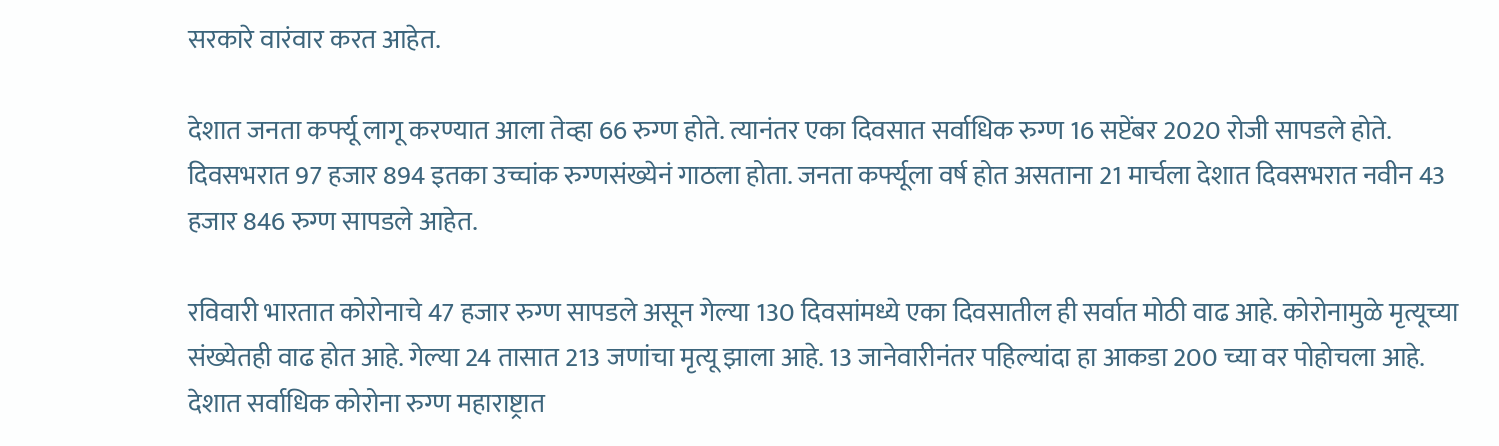सरकारे वारंवार करत आहेत.

देशात जनता कर्फ्यू लागू करण्यात आला तेव्हा 66 रुग्ण होते. त्यानंतर एका दिवसात सर्वाधिक रुग्ण 16 सप्टेंबर 2020 रोजी सापडले होते. दिवसभरात 97 हजार 894 इतका उच्चांक रुग्णसंख्येनं गाठला होता. जनता कर्फ्यूला वर्ष होत असताना 21 मार्चला देशात दिवसभरात नवीन 43 हजार 846 रुग्ण सापडले आहेत.

रविवारी भारतात कोरोनाचे 47 हजार रुग्ण सापडले असून गेल्या 130 दिवसांमध्ये एका दिवसातील ही सर्वात मोठी वाढ आहे. कोरोनामुळे मृत्यूच्या संख्येतही वाढ होत आहे. गेल्या 24 तासात 213 जणांचा मृत्यू झाला आहे. 13 जानेवारीनंतर पहिल्यांदा हा आकडा 200 च्या वर पोहोचला आहे. देशात सर्वाधिक कोरोना रुग्ण महाराष्ट्रात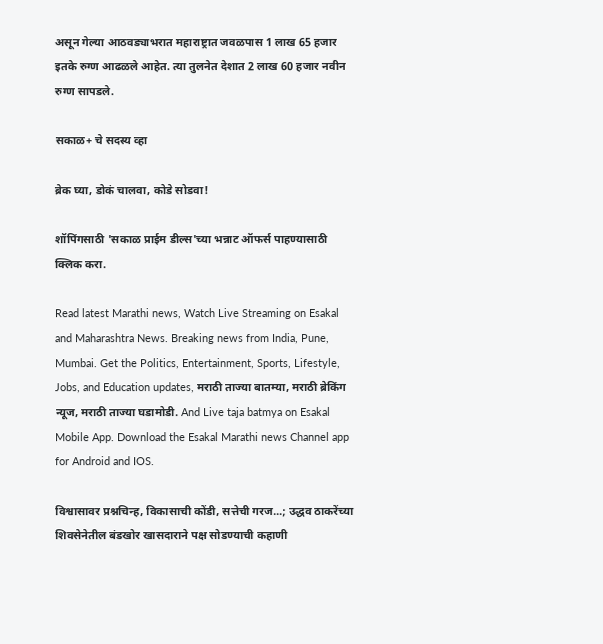असून गेल्या आठवड्याभरात महाराष्ट्रात जवळपास 1 लाख 65 हजार इतके रुग्ण आढळले आहेत. त्या तुलनेत देशात 2 लाख 60 हजार नवीन रुग्ण सापडले.

सकाळ+ चे सदस्य व्हा

ब्रेक घ्या, डोकं चालवा, कोडे सोडवा!

शॉपिंगसाठी 'सकाळ प्राईम डील्स'च्या भन्नाट ऑफर्स पाहण्यासाठी क्लिक करा.

Read latest Marathi news, Watch Live Streaming on Esakal and Maharashtra News. Breaking news from India, Pune, Mumbai. Get the Politics, Entertainment, Sports, Lifestyle, Jobs, and Education updates, मराठी ताज्या बातम्या, मराठी ब्रेकिंग न्यूज, मराठी ताज्या घडामोडी. And Live taja batmya on Esakal Mobile App. Download the Esakal Marathi news Channel app for Android and IOS.

विश्वासावर प्रश्नचिन्ह, विकासाची कोंडी, सत्तेची गरज...; उद्धव ठाकरेंच्या शिवसेनेतील बंडखोर खासदाराने पक्ष सोडण्याची कहाणी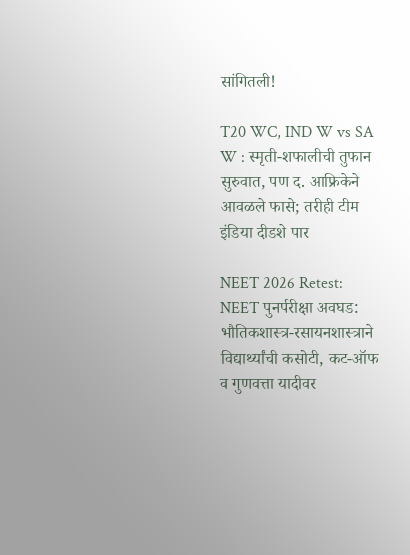सांगितली!

T20 WC, IND W vs SA W : स्मृती-शफालीची तुफान सुरुवात, पण द. आफ्रिकेने आवळले फासे; तरीही टीम इंडिया दीडशे पार

NEET 2026 Retest: NEET पुनर्परीक्षा अवघड: भौतिकशास्त्र-रसायनशास्त्राने विद्यार्थ्यांची कसोटी, कट-ऑफ व गुणवत्ता यादीवर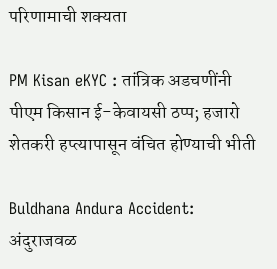परिणामाची शक्यता

PM Kisan eKYC : तांत्रिक अडचणींनी पीएम किसान ई-केवायसी ठप्प; हजारो शेतकरी हप्त्यापासून वंचित होण्याची भीती

Buldhana Andura Accident: अंदुराजवळ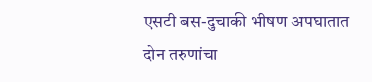एसटी बस-दुचाकी भीषण अपघातात दोन तरुणांचा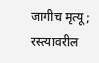जागीच मृत्यू; रस्त्यावरील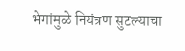भेगांमुळे नियंत्रण सुटल्याचा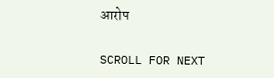आरोप

SCROLL FOR NEXT